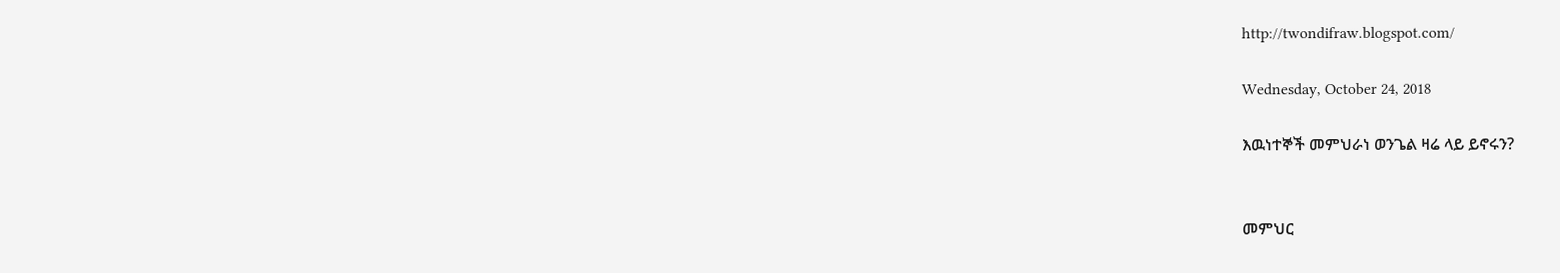http://twondifraw.blogspot.com/

Wednesday, October 24, 2018

እዉነተኞች መምህራነ ወንጌል ዛሬ ላይ ይኖሩን?


መምህር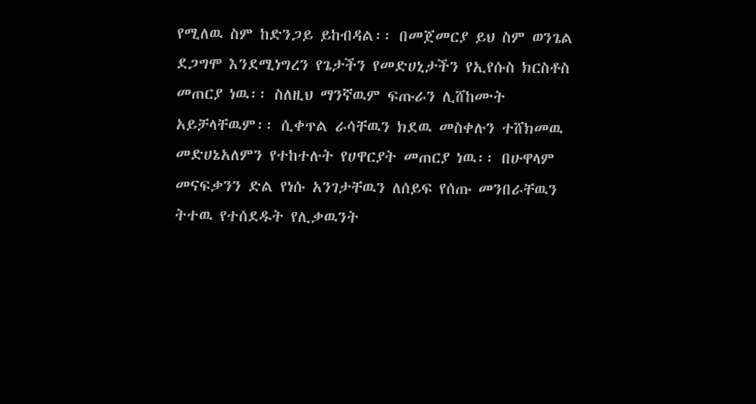የሚለዉ ስም ከድንጋይ ይከብዳል፡፡ በመጀመርያ ይህ ስም ወንጌል ደጋግሞ እንደሚነግረን የጌታችን የመድሀኒታችን የኢየሱስ ክርስቶስ መጠርያ ነዉ፡፡ ስለዚህ ማንኛዉም ፍጡራን ሊሸከሙት አይቻላቸዉም፡፡ ሲቀጥል ራሳቸዉን ክደዉ መስቀሉን ተሸክመዉ መድሀኔአለምን የተከተሉት የሀዋርያት መጠርያ ነዉ፡፡ በሁዋላም መናፍቃንን ድል የነሱ አንገታቸዉን ለሰይፍ የሰጡ መንበራቸዉን ትተዉ የተሰደዱት የሊቃዉንት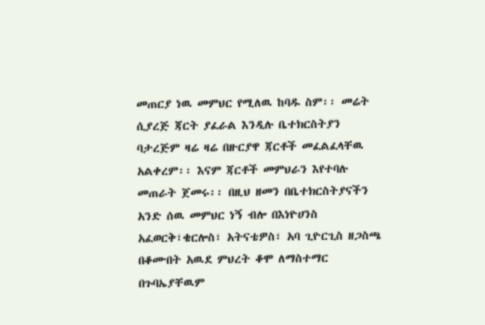መጠርያ ነዉ መምህር የሚለዉ ከባዱ ስም፡፡ መሬት ሲያረጅ ጃርት ያፈራል እንዲሉ ቤተክርስትያን ባታረጅም ዛሬ ዛሬ በዙርያዋ ጃርቶች መፈልፈላቸዉ አልቀረም፡፡ እናም ጃርቶች መምህራን እየተባሉ መጠራት ጀመሩ፡፡ በዚህ ዘመን በቤተክርስትያናችን አንድ ሰዉ መምህር ነኝ ብሎ በእነዮሀንስ አፈወርቅ፣ቄርሎስ፣ አትናቴዎስ፣ አባ ጊዮርጊስ ዘጋስጫ በቆሙበት አዉደ ምህረት ቆሞ ለማስተማር በጉባኤያቸዉም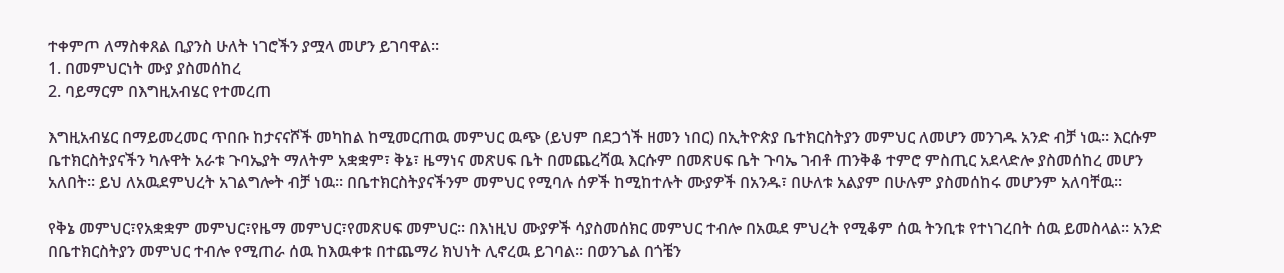ተቀምጦ ለማስቀጸል ቢያንስ ሁለት ነገሮችን ያሟላ መሆን ይገባዋል፡፡
1. በመምህርነት ሙያ ያስመሰከረ
2. ባይማርም በእግዚአብሄር የተመረጠ

እግዚአብሄር በማይመረመር ጥበቡ ከታናናሾች መካከል ከሚመርጠዉ መምህር ዉጭ (ይህም በደጋጎች ዘመን ነበር) በኢትዮጵያ ቤተክርስትያን መምህር ለመሆን መንገዱ አንድ ብቻ ነዉ፡፡ እርሱም ቤተክርስትያናችን ካሉዋት አራቱ ጉባኤያት ማለትም አቋቋም፣ ቅኔ፣ ዜማነና መጽሀፍ ቤት በመጨረሻዉ እርሱም በመጽሀፍ ቤት ጉባኤ ገብቶ ጠንቅቆ ተምሮ ምስጢር አደላድሎ ያስመሰከረ መሆን አለበት፡፡ ይህ ለአዉደምህረት አገልግሎት ብቻ ነዉ፡፡ በቤተክርስትያናችንም መምህር የሚባሉ ሰዎች ከሚከተሉት ሙያዎች በአንዱ፣ በሁለቱ አልያም በሁሉም ያስመሰከሩ መሆንም አለባቸዉ፡፡

የቅኔ መምህር፣የአቋቋም መምህር፣የዜማ መምህር፣የመጽሀፍ መምህር፡፡ በእነዚህ ሙያዎች ሳያስመሰክር መምህር ተብሎ በአዉደ ምህረት የሚቆም ሰዉ ትንቢቱ የተነገረበት ሰዉ ይመስላል፡፡ አንድ በቤተክርስትያን መምህር ተብሎ የሚጠራ ሰዉ ከእዉቀቱ በተጨማሪ ክህነት ሊኖረዉ ይገባል፡፡ በወንጌል በጎቼን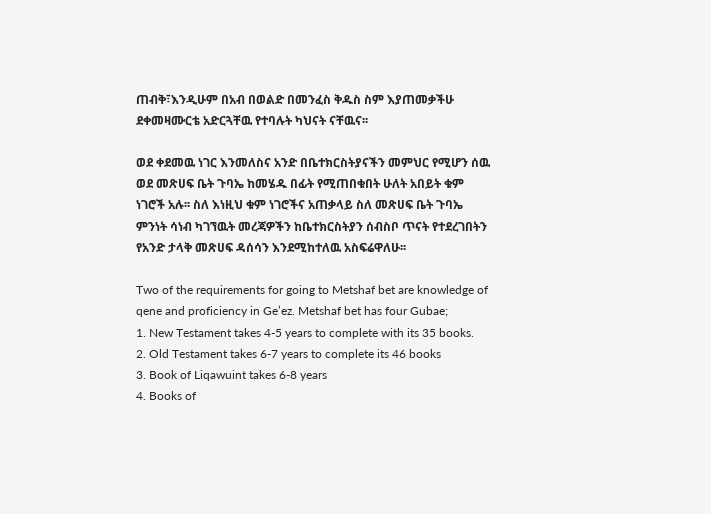ጠብቅ፣እንዲሁም በአብ በወልድ በመንፈስ ቅዱስ ስም እያጠመቃችሁ ደቀመዛሙርቴ አድርጓቸዉ የተባሉት ካህናት ናቸዉና፡፡

ወደ ቀደመዉ ነገር እንመለስና አንድ በቤተክርስትያናችን መምህር የሚሆን ሰዉ ወደ መጽሀፍ ቤት ጉባኤ ከመሄዱ በፊት የሚጠበቁበት ሁለት አበይት ቁም ነገሮች አሉ፡፡ ስለ እነዚህ ቁም ነገሮችና አጠቃላይ ስለ መጽሀፍ ቤት ጉባኤ ምንነት ሳነብ ካገኘዉት መረጃዎችን ከቤተክርስትያን ሰብስቦ ጥናት የተደረገበትን የአንድ ታላቅ መጽሀፍ ዳሰሳን እንደሚከተለዉ አስፍሬዋለሁ፡፡

Two of the requirements for going to Metshaf bet are knowledge of qene and proficiency in Ge’ez. Metshaf bet has four Gubae;
1. New Testament takes 4-5 years to complete with its 35 books.
2. Old Testament takes 6-7 years to complete its 46 books
3. Book of Liqawuint takes 6-8 years
4. Books of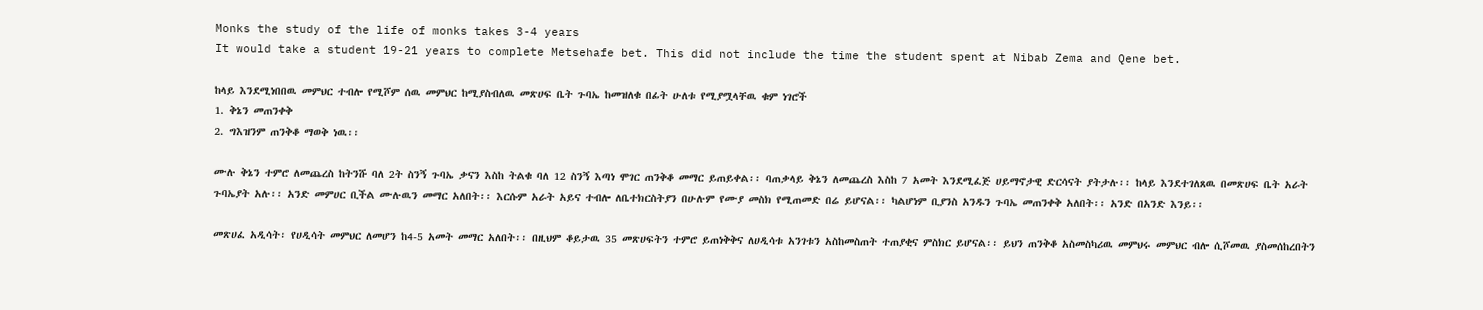Monks the study of the life of monks takes 3-4 years
It would take a student 19-21 years to complete Metsehafe bet. This did not include the time the student spent at Nibab Zema and Qene bet.

ከላይ እንደሚነበበዉ መምህር ተብሎ የሚሾም ሰዉ መምህር ከሚያስብለዉ መጽሀፍ ቤት ጉባኤ ከመዝለቁ በፊት ሁለቱ የሚያሟላቸዉ ቁም ነገሮች
1. ቅኔን መጠንቀቅ
2. ግእዝንም ጠንቅቆ ማወቅ ነዉ፡፡

ሙሉ ቅኔን ተምሮ ለመጨረስ ከትንሹ ባለ 2ት ስንኝ ጉባኤ ቃናን እስከ ትልቁ ባለ 12 ስንኝ እጣነ ሞገር ጠንቅቆ መማር ይጠይቀል፡፡ ባጠቃላይ ቅኔን ለመጨረስ እስከ 7 አመት እንደሚፈጅ ሀይማኖታዊ ድርሳናት ያትታሉ፡፡ ከላይ እንደተገለጸዉ በመጽሀፍ ቤት አራት ጉባኤያት አሉ፡፡ አንድ መምሀር ቢችል ሙሉዉን መማር አለበት፡፡ እርሱም አራት አይና ተብሎ ለቤተክርስትያን በሁሉም የሙያ መስክ የሚጠመድ በሬ ይሆናል፡፡ ካልሆነም ቢያንስ አንዱን ጉባኤ መጠንቀቅ አለበት፡፡ አንድ በአንድ እንይ፡፡

መጽሀፈ አዲሳት፡ የሀዲሳት መምህር ለመሆን ከ4-5 አመት መማር አለበት፡፡ በዚህም ቆይታዉ 35 መጽሀፍትን ተምሮ ይጠነቅቅና ለሀዲሳቱ አንገቱን አስከመስጠት ተጠያቂና ምስክር ይሆናል፡፡ ይህን ጠንቅቆ አስመስካሪዉ መምህሩ መምህር ብሎ ሲሾመዉ ያስመሰከረበትን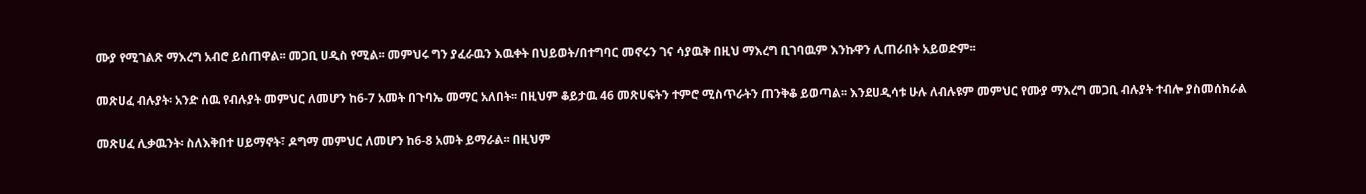ሙያ የሚገልጽ ማእረግ አብሮ ይሰጠዋል፡፡ መጋቢ ሀዲስ የሚል፡፡ መምህሩ ግን ያፈራዉን እዉቀት በህይወት/በተግባር መኖሩን ገና ሳያዉቅ በዚህ ማእረግ ቢገባዉም እንኩዋን ሊጠራበት አይወድም፡፡

መጽሀፈ ብሉያት፡ አንድ ሰዉ የብሉያት መምህር ለመሆን ከ6-7 አመት በጉባኤ መማር አለበት፡፡ በዚህም ቆይታዉ 46 መጽሀፍትን ተምሮ ሚስጥራትን ጠንቅቆ ይወጣል፡፡ እንደሀዲሳቱ ሁሉ ለብሉዩም መምህር የሙያ ማእረግ መጋቢ ብሉያት ተብሎ ያስመሰክራል

መጽሀፈ ሊቃዉንት፡ ስለእቅበተ ሀይማኖት፣ ዶግማ መምህር ለመሆን ከ6-8 አመት ይማራል፡፡ በዚህም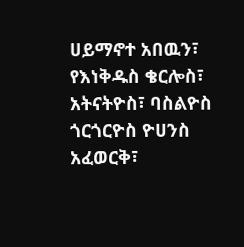ሀይማኖተ አበዉን፣ የእነቅዱስ ቄርሎስ፣ አትናትዮስ፣ ባስልዮስ ጎርጎርዮስ ዮሀንስ አፈወርቅ፣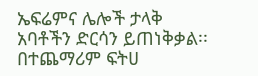ኤፍሬምና ሌሎች ታላቅ አባቶችን ድርሳን ይጠነቅቃል፡፡ በተጨማሪም ፍትሀ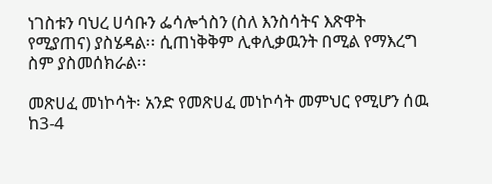ነገስቱን ባህረ ሀሳቡን ፌሳሎጎስን (ስለ እንስሳትና እጽዋት የሚያጠና) ያስሄዳል፡፡ ሲጠነቅቅም ሊቀሊቃዉንት በሚል የማእረግ ስም ያስመሰክራል፡፡

መጽሀፈ መነኮሳት፡ አንድ የመጽሀፈ መነኮሳት መምህር የሚሆን ሰዉ ከ3-4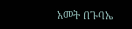አመት በጉባኤ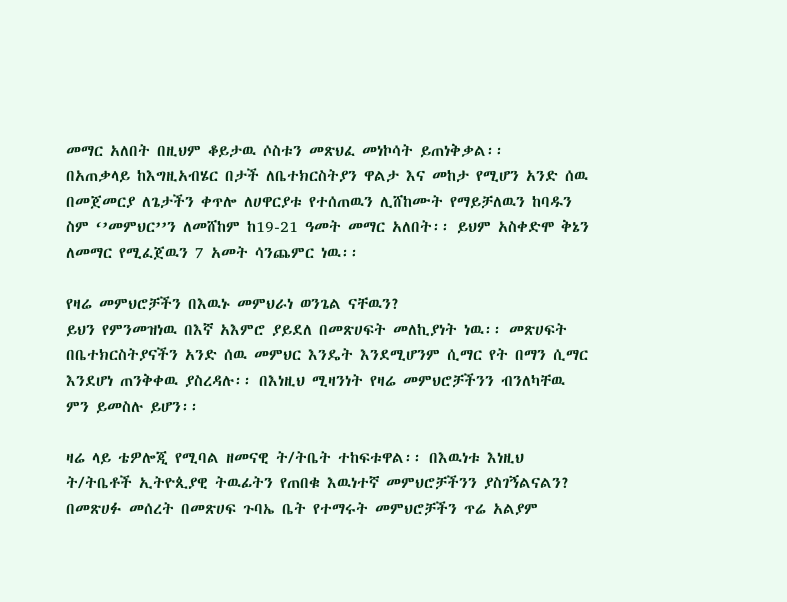መማር አለበት በዚህም ቆይታዉ ሶስቱን መጽህፈ መነኮሳት ይጠነቅቃል፡፡
በአጠቃላይ ከእግዚአብሄር በታች ለቤተክርስትያን ዋልታ እና መከታ የሚሆን አንድ ሰዉ በመጀመርያ ለጌታችን ቀጥሎ ለሀዋርያቱ የተሰጠዉን ሊሸከሙት የማይቻለዉን ከባዱን ስም ‘’መምህር’’ን ለመሸከም ከ19-21 ዓመት መማር አለበት፡፡ ይህም አስቀድሞ ቅኔን ለመማር የሚፈጀዉን 7 አመት ሳንጨምር ነዉ፡፡

የዛሬ መምህሮቻችን በእዉኑ መምህራነ ወንጌል ናቸዉን?
ይህን የምንመዝነዉ በእኛ አእምሮ ያይደለ በመጽሀፍት መለኪያነት ነዉ፡፡ መጽሀፍት በቤተክርስትያናችን አንድ ሰዉ መምህር እንዴት እንደሚሆንም ሲማር የት በማን ሲማር እንደሆነ ጠንቅቀዉ ያስረዳሉ፡፡ በእነዚህ ሚዛንነት የዛሬ መምህሮቻችንን ብንለካቸዉ ምን ይመስሉ ይሆን፡፡

ዛሬ ላይ ቴዎሎጂ የሚባል ዘመናዊ ት/ትቤት ተከፍቱዋል፡፡ በእዉነቱ እነዚህ ት/ትቤቶች ኢትዮጲያዊ ትዉፊትን የጠበቁ እዉነተኛ መምህሮቻችንን ያስገኝልናልን? በመጽሀፉ መሰረት በመጽሀፍ ጉባኤ ቤት የተማሩት መምህሮቻችን ጥሬ አልያም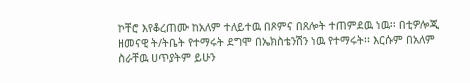ኮቸሮ እየቆረጠሙ ከአለም ተለይተዉ በጾምና በጸሎት ተጠምደዉ ነዉ፡፡ በቲዎሎጂ ዘመናዊ ት/ትቤት የተማሩት ደግሞ በኤክስቴንሽን ነዉ የተማሩት፡፡ እርሱም በአለም ስራቸዉ ሀጥያትም ይሁን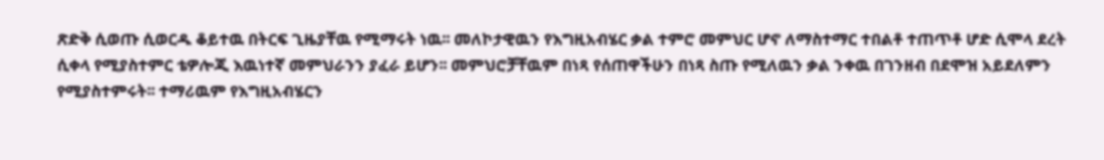ጽድቅ ሲወጡ ሲወርዱ ቆይተዉ በትርፍ ጊዜያቸዉ የሚማሩት ነዉ፡፡ መለኮታዊዉን የእግዚአብሄር ቃል ተምሮ መምህር ሆኖ ለማስተማር ተበልቶ ተጠጥቶ ሆድ ሲሞላ ደረት ሲቀላ የሚያስተምር ቴዎሎጂ እዉነተኛ መምህራንን ያፈራ ይሆን፡፡ መምህሮቻቸዉም በነጻ የሰጠዋችሁን በነጻ ስጡ የሚለዉን ቃል ንቀዉ በገንዘብ በደሞዝ አይደለምን የሚያስተምሩት፡፡ ተማሪዉም የእግዚአብሄርን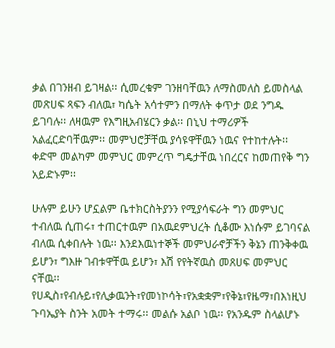ቃል በገንዘብ ይገዛል፡፡ ሲመረቁም ገንዘባቸዉን ለማስመለስ ይመስላል መጽሀፍ ጻፍን ብለዉ፣ ካሴት አሳተምን በማለት ቀጥታ ወደ ንግዱ ይገባሉ፡፡ ለዛዉም የእግዚአብሄርን ቃል፡፡ በኒህ ተማሪዎች አልፈርድባቸዉም፡፡ መምህሮቻቸዉ ያሳዩዋቸዉን ነዉና የተከተሉት፡፡ ቀድሞ መልካም መምህር መምረጥ ግዴታቸዉ ነበረርና ከመጠየቅ ግን አይድኑም፡፡

ሁሉም ይሁን ሆኗልም ቤተክርስትያንን የሚያሳፍራት ግን መምህር ተብለዉ ሲጠሩ፣ ተጠርተዉም በአዉደምህረት ሲቆሙ እነሱም ይገባናል ብለዉ ሲቀበሉት ነዉ፡፡ እንደእዉነተኞች መምህራኖቻችን ቅኔን ጠንቅቀዉ ይሆን፣ ግእዙ ገብቱዋቸዉ ይሆን፣ እሽ የየትኛዉስ መጸሀፍ መምህር ናቸዉ፡፡ የሀዲስ፣የብሉይ፣የሊቃዉንት፣የመነኮሳት፣የአቋቋም፣የቅኔ፣የዜማ፣በእነዚህ ጉባኤያት ስንት አመት ተማሩ፡፡ መልሱ አልቦ ነዉ፡፡ የአንዱም ስላልሆኑ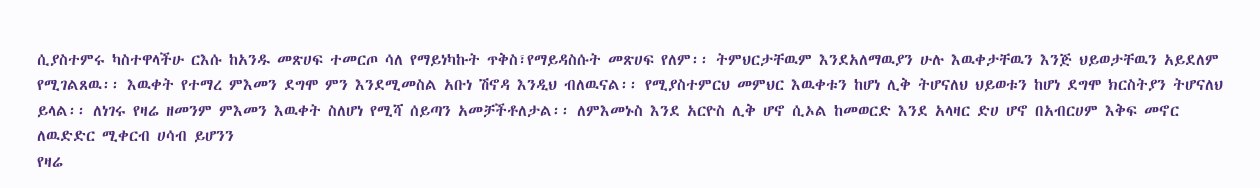ሲያስተምሩ ካስተዋላችሁ ርእሱ ከአንዱ መጽሀፍ ተመርጦ ሳለ የማይነካኩት ጥቅስ፣የማይዳስሱት መጽሀፍ የለም፡፡ ትምህርታቸዉም እንደአለማዉያን ሁሉ እዉቀታቸዉን እንጅ ህይወታቸዉን አይደለም የሚገልጸዉ፡፡ እዉቀት የተማረ ምእመን ደግሞ ምን እንደሚመስል አቡነ ሽኖዳ እንዲህ ብለዉናል፡፡ የሚያስተምርህ መምህር እዉቀቱን ከሆነ ሊቅ ትሆናለህ ህይወቱን ከሆነ ደግሞ ክርስትያን ትሆናለህ ይላል፡፡ ለነገሩ የዛሬ ዘመንም ምእመን እዉቀት ስለሆነ የሚሻ ሰይጣን አመቻችቶለታል፡፡ ለምእመኑስ እንደ አርዮስ ሊቅ ሆኖ ሲኦል ከመወርድ እንደ አላዛር ድሀ ሆኖ በአብርሀም እቅፍ መኖር ለዉድድር ሚቀርብ ሀሳብ ይሆንን
የዛሬ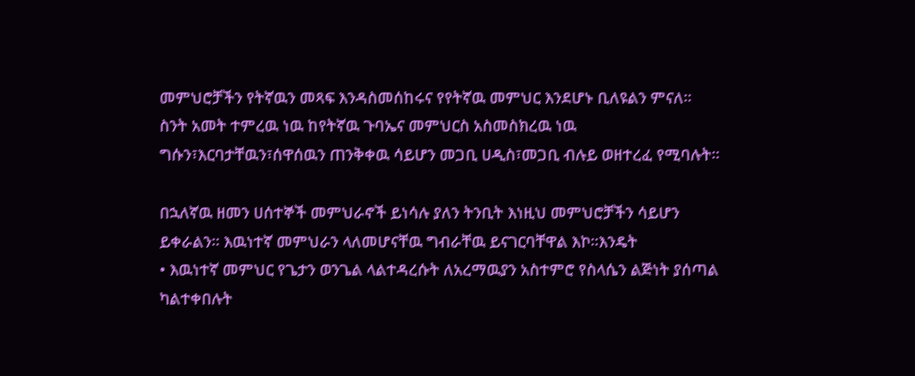መምህሮቻችን የትኛዉን መጻፍ እንዳስመሰከሩና የየትኛዉ መምህር እንደሆኑ ቢለዩልን ምናለ፡፡ ስንት አመት ተምረዉ ነዉ ከየትኛዉ ጉባኤና መምህርስ አስመስክረዉ ነዉ ግሱን፣እርባታቸዉን፣ሰዋሰዉን ጠንቅቀዉ ሳይሆን መጋቢ ሀዲስ፣መጋቢ ብሉይ ወዘተረፈ የሚባሉት፡፡

በኋለኛዉ ዘመን ሀሰተኞች መምህራኖች ይነሳሉ ያለን ትንቢት እነዚህ መምህሮቻችን ሳይሆን ይቀራልን፡፡ እዉነተኛ መምህራን ላለመሆናቸዉ ግብራቸዉ ይናገርባቸዋል እኮ፡፡እንዴት
• እዉነተኛ መምህር የጌታን ወንጌል ላልተዳረሱት ለአረማዉያን አስተምሮ የስላሴን ልጅነት ያሰጣል ካልተቀበሉት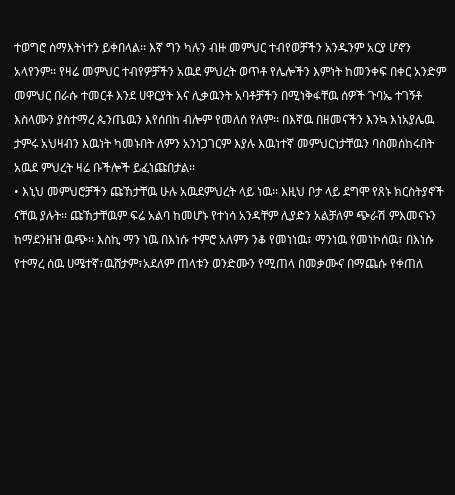ተወግሮ ሰማእትነተን ይቀበላል፡፡ እኛ ግን ካሉን ብዙ መምህር ተብየወቻችን አንዱንም አርያ ሆኖን አላየንም፡፡ የዛሬ መምህር ተብየዎቻችን አዉደ ምህረት ወጥቶ የሌሎችን እምነት ከመንቀፍ በቀር አንድም መምህር በራሱ ተመርቶ እንደ ሀዋርያት እና ሊቃዉንት አባቶቻችን በሚነቅፋቸዉ ሰዎች ጉባኤ ተገኝቶ እስላሙን ያስተማረ ጴንጤዉን እየሰበከ ብሎም የመለሰ የለም፡፡ በእኛዉ በዘመናችን እንኳ እነአያሌዉ ታምሩ አህዛብን እዉነት ካመኑበት ለምን አንነጋገርም እያሉ እዉነተኛ መምህርነታቸዉን ባስመሰከሩበት አዉደ ምህረት ዛሬ ቡችሎች ይፈነጩበታል፡፡
• እኒህ መምህሮቻችን ጩኸታቸዉ ሁሉ አዉደምህረት ላይ ነዉ፡፡ እዚህ ቦታ ላይ ደግሞ የጸኑ ክርስትያኖች ናቸዉ ያሉት፡፡ ጩኸታቸዉም ፍሬ አልባ ከመሆኑ የተነሳ አንዳቸም ሊያድን አልቻለም ጭራሽ ምእመናኑን ከማደንዘዝ ዉጭ፡፡ እስኪ ማን ነዉ በእነሱ ተምሮ አለምን ንቆ የመነነዉ፣ ማንነዉ የመነኮሰዉ፣ በእነሱ የተማረ ሰዉ ሀሜተኛ፣ዉሸታም፣አደለም ጠላቱን ወንድሙን የሚጠላ በመቃሙና በማጨሱ የቀጠለ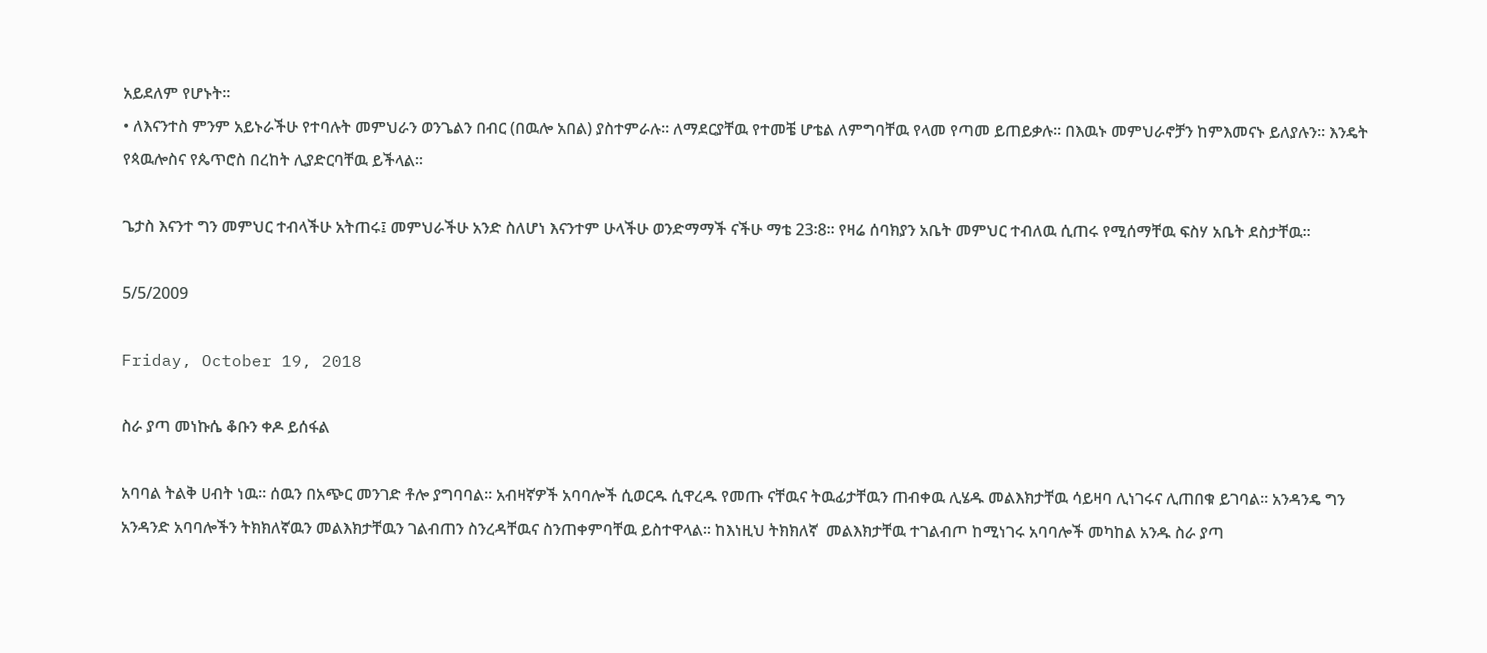አይደለም የሆኑት፡፡
• ለእናንተስ ምንም አይኑራችሁ የተባሉት መምህራን ወንጌልን በብር (በዉሎ አበል) ያስተምራሉ፡፡ ለማደርያቸዉ የተመቼ ሆቴል ለምግባቸዉ የላመ የጣመ ይጠይቃሉ፡፡ በእዉኑ መምህራኖቻን ከምእመናኑ ይለያሉን፡፡ እንዴት የጳዉሎስና የጴጥሮስ በረከት ሊያድርባቸዉ ይችላል፡፡

ጌታስ እናንተ ግን መምህር ተብላችሁ አትጠሩ፤ መምህራችሁ አንድ ስለሆነ እናንተም ሁላችሁ ወንድማማች ናችሁ ማቴ 23፡8፡፡ የዛሬ ሰባክያን አቤት መምህር ተብለዉ ሲጠሩ የሚሰማቸዉ ፍስሃ አቤት ደስታቸዉ፡፡

5/5/2009

Friday, October 19, 2018

ስራ ያጣ መነኩሴ ቆቡን ቀዶ ይሰፋል

አባባል ትልቅ ሀብት ነዉ፡፡ ሰዉን በአጭር መንገድ ቶሎ ያግባባል፡፡ አብዛኛዎች አባባሎች ሲወርዱ ሲዋረዱ የመጡ ናቸዉና ትዉፊታቸዉን ጠብቀዉ ሊሄዱ መልእክታቸዉ ሳይዛባ ሊነገሩና ሊጠበቁ ይገባል፡፡ አንዳንዴ ግን አንዳንድ አባባሎችን ትክክለኛዉን መልእክታቸዉን ገልብጠን ስንረዳቸዉና ስንጠቀምባቸዉ ይስተዋላል፡፡ ከእነዚህ ትክክለኛ  መልእክታቸዉ ተገልብጦ ከሚነገሩ አባባሎች መካከል አንዱ ስራ ያጣ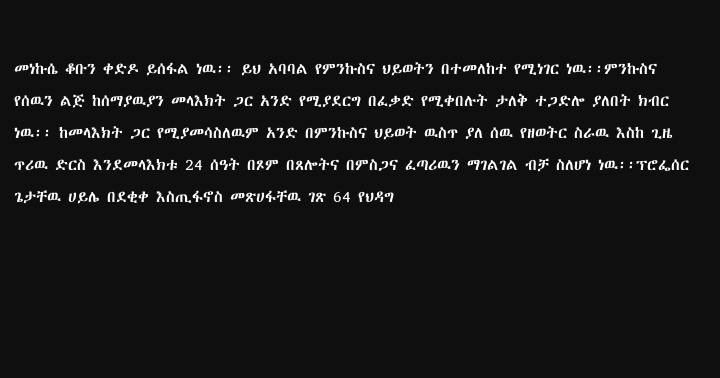መነኩሴ ቆቡን ቀድዶ ይሰፋል ነዉ፡፡ ይህ አባባል የምንኩስና ህይወትን በተመለከተ የሚነገር ነዉ፡፡ምንኩስና የሰዉን ልጅ ከሰማያዉያን መላእክት ጋር አንድ የሚያደርግ በፈቃድ የሚቀበሉት ታለቅ ተጋድሎ ያለበት ክብር ነዉ፡፡ ከመላእክት ጋር የሚያመሳስለዉም አንድ በምንኩስና ህይወት ዉስጥ ያለ ሰዉ የዘወትር ስራዉ እስከ ጊዜ ጥሪዉ ድርስ እንደመላእክቱ 24 ሰዓት በጾም በጸሎትና በምስጋና ፈጣሪዉን ማገልገል ብቻ ስለሆነ ነዉ፡፡ፕሮፌሰር ጌታቸዉ ሀይሌ በደቂቀ እስጢፋኖስ መጽሀፋቸዉ ገጽ 64 የህዳግ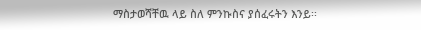ማስታወሻቸዉ ላይ ስለ ምንኩስና ያሰፈሩትን እንይ፡፡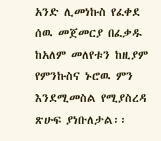አንድ ሊመነኩስ የፈቀደ ሰዉ መጀመርያ በፈቃዱ ከአለም መለየቱን ከዚያም የምንኩስና ኑሮዉ ምን እንደሚመስል የሚያስረዳ ጽሁፍ ያነቡለታል፡፡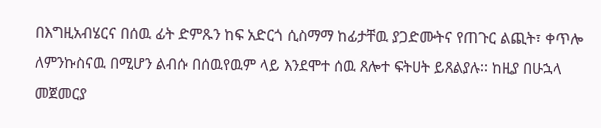በእግዚአብሄርና በሰዉ ፊት ድምጹን ከፍ አድርጎ ሲስማማ ከፊታቸዉ ያጋድሙትና የጠጉር ልጪት፣ ቀጥሎ ለምንኩስናዉ በሚሆን ልብሱ በሰዉየዉም ላይ እንደሞተ ሰዉ ጸሎተ ፍትሀት ይጸልያሉ፡፡ ከዚያ በሁኋላ መጀመርያ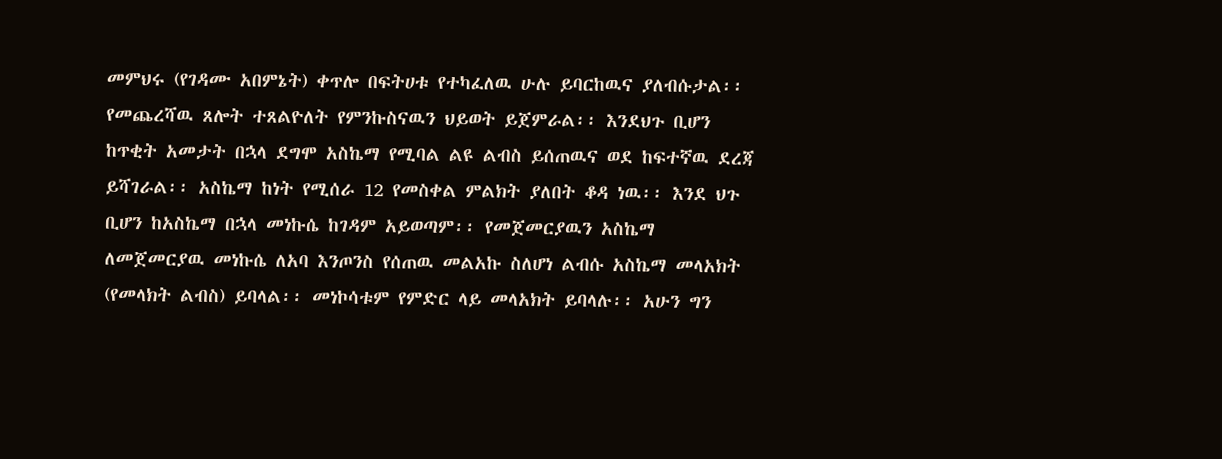መምህሩ (የገዳሙ አበምኔት) ቀጥሎ በፍትሀቱ የተካፈለዉ ሁሉ ይባርከዉና ያለብሱታል፡፡ የመጨረሻዉ ጸሎት ተጸልዮለት የምንኩስናዉን ህይወት ይጀምራል፡፡ እንደህጉ ቢሆን ከጥቂት አመታት በኋላ ደግሞ አስኬማ የሚባል ልዩ ልብስ ይሰጠዉና ወደ ከፍተኛዉ ደረጃ ይሻገራል፡፡ አስኬማ ከነት የሚሰራ 12 የመስቀል ምልክት ያለበት ቆዳ ነዉ፡፡ እንደ ህጉ ቢሆን ከአስኬማ በኋላ መነኩሴ ከገዳም አይወጣም፡፡ የመጀመርያዉን አስኬማ ለመጀመርያዉ መነኩሴ ለአባ እንጦንስ የሰጠዉ መልአኩ ስለሆነ ልብሱ አስኬማ መላአክት (የመላክት ልብስ) ይባላል፡፡ መነኮሳቱም የምድር ላይ መላአክት ይባላሉ፡፡ አሁን ግን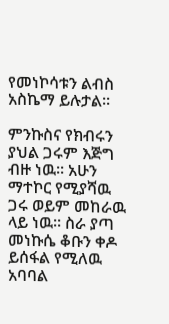የመነኮሳቱን ልብስ አስኬማ ይሉታል፡፡

ምንኩስና የክብሩን ያህል ጋሩም እጅግ ብዙ ነዉ፡፡ አሁን ማተኮር የሚያሻዉ ጋሩ ወይም መከራዉ ላይ ነዉ፡፡ ስራ ያጣ መነኩሴ ቆቡን ቀዶ ይሰፋል የሚለዉ አባባል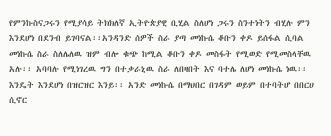የምንኩስናጋሩን የሚያሳይ ትክክለኛ ኢትዮጵያዊ ቢሂል ስለሆነ ጋሩን ስንተነትን ብሂሉ ምን እንደሆነ በደንብ ይገባናል፡፡አንዳንድ ሰዎች ስራ ያጣ መነኩሴ ቆቡን ቀዶ ይሰፋል ሲባል መነኩሴ ስራ ስለሌለዉ ዝም ብሎ ቁጭ ከሚል ቆቡን ቀዶ መስፋት የሚወድ የሚመስላቸዉ አሉ፡፡ አባባሉ የሚነገረዉ ግን በተቃራኒዉ ስራ ለበዛበት እና ባተሌ ለሆነ መነኩሴ ነዉ፡፡ እንዴት እንደሆነ በዝርዝር እንይ፡፡ አንድ መነኩሴ በማህበር በገዳም ወይም በተባትሆ በበርሀ ሲኖር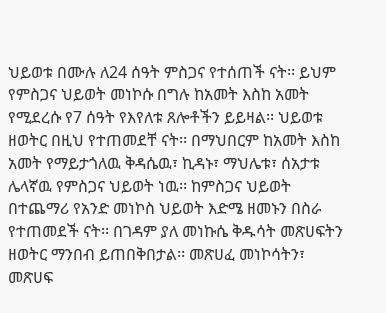ህይወቱ በሙሉ ለ24 ሰዓት ምስጋና የተሰጠች ናት፡፡ ይህም የምስጋና ህይወት መነኮሱ በግሉ ከአመት እስከ አመት የሚደረሱ የ7 ሰዓት የእየለቱ ጸሎቶችን ይይዛል፡፡ ህይወቱ ዘወትር በዚህ የተጠመደቸ ናት፡፡ በማህበርም ከአመት እስከ አመት የማይታጎለዉ ቅዳሴዉ፣ ኪዳኑ፣ ማህሌቱ፣ ሰአታቱ ሌላኛዉ የምስጋና ህይወት ነዉ፡፡ ከምስጋና ህይወት በተጨማሪ የአንድ መነኮስ ህይወት እድሜ ዘመኑን በስራ የተጠመደች ናት፡፡ በገዳም ያለ መነኩሴ ቅዱሳት መጽሀፍትን ዘወትር ማንበብ ይጠበቅበታል፡፡ መጽሀፈ መነኮሳትን፣ መጽሀፍ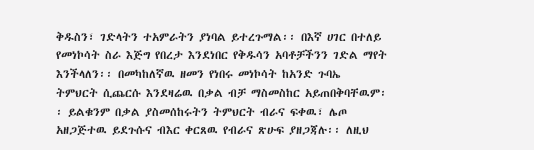ቅዱስን፣ ገድላትን ተአምራትን ያነባል ይተረጉማል፡፡ በእኛ ሀገር በተለይ የመነኮሳት ስራ እጅግ የበረታ እንደነበር የቅዱሳን አባቶቻችንን ገድል ማየት እንችላለን፡፡ በመካከለኛዉ ዘመን የነበሩ መነኮሳት ከአንድ ጉባኤ ትምህርት ሲጨርሱ እንደዛሬዉ በቃል ብቻ ማስመስከር አይጠበቅባቸዉም፡፡ ይልቁንም በቃል ያስመሰከሩትን ትምህርት ብራና ፍቀዉ፣ ሌጦ አዘጋጅተዉ ይደጉሱና ብእር ቀርጸዉ የብራና ጽሁፍ ያዘጋጃሉ፡፡ ለዚህ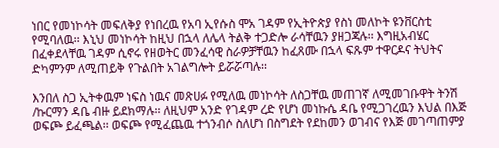ነበር የመነኮሳት መፍለቅያ የነበረዉ የአባ ኢየሱስ ሞአ ገዳም የኢትዮጵያ የስነ መለኮት ዩንቨርስቲ የሚባለዉ፡፡ እኒህ መነኮሳት ከዚህ በኋላ ለሌላ ትልቅ ተጋድሎ ራሳቸዉን ያዘጋጃሉ፡፡ እግዚአብሄር በፈቀደላቸዉ ገዳም ሲኖሩ የዘወትር መንፈሳዊ ስራዎቻቸዉን ከፈጸሙ በኋላ ፍጹም ተዋርዶና ትህትና ድካምንም ለሚጠይቅ የጉልበት አገልግሎት ይሯሯጣሉ፡፡

እንበለ ስጋ ኢትቀዉም ነፍስ ነዉና መጽሀፉ የሚለዉ መነኮሳት ለስጋቸዉ መጠገኛ ለሚመገቡዋት ትንሽ /ኩርማን ዳቤ ብዙ ይደክማሉ፡፡ ለዚህም አንድ የገዳም ረድ የሆነ መነኩሴ ዳቤ የሚጋገረዉን እህል በእጅ ወፍጮ ይፈጫል፡፡ ወፍጮ የሚፈጨዉ ተጎንብሶ ስለሆነ በስግደት የደከመን ወገብና የእጅ መገጣጠምያ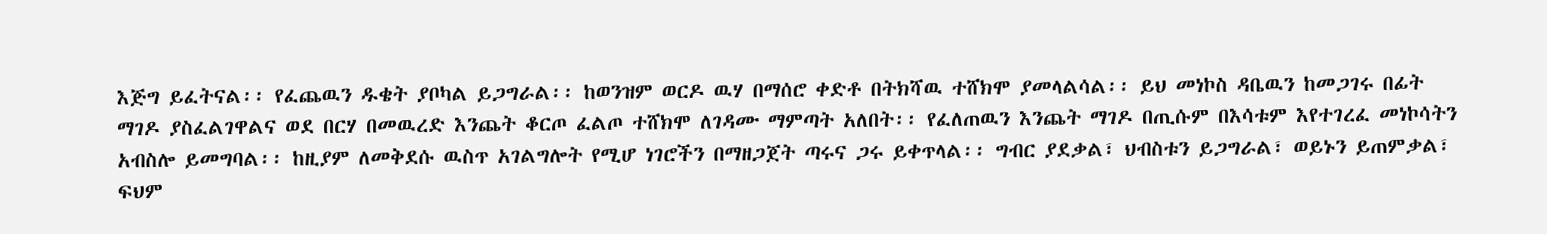እጅግ ይፈትናል፡፡ የፈጨዉን ዱቄት ያቦካል ይጋግራል፡፡ ከወንዝም ወርዶ ዉሃ በማሰሮ ቀድቶ በትክሻዉ ተሸክሞ ያመላልሳል፡፡ ይህ መነኮስ ዳቤዉን ከመጋገሩ በፊት ማገዶ ያስፈልገዋልና ወደ በርሃ በመዉረድ እንጨት ቆርጦ ፈልጦ ተሸክሞ ለገዳሙ ማምጣት አለበት፡፡ የፈለጠዉን እንጨት ማገዶ በጢሱም በእሳቱም እየተገረፈ መነኮሳትን አብስሎ ይመግባል፡፡ ከዚያም ለመቅደሱ ዉስጥ አገልግሎት የሚሆ ነገሮችን በማዘጋጀት ጣሩና ጋሩ ይቀጥላል፡፡ ግብር ያደቃል፣ ህብስቱን ይጋግራል፣ ወይኑን ይጠምቃል፣ ፍህም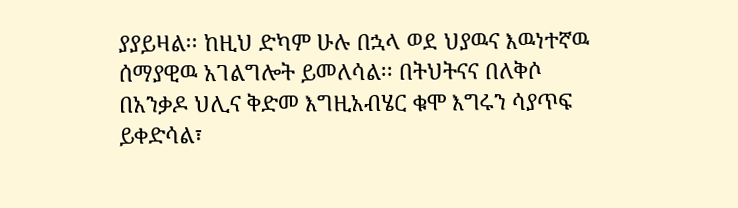ያያይዛል፡፡ ከዚህ ድካም ሁሉ በኋላ ወደ ህያዉና እዉነተኛዉ ሰማያዊዉ አገልግሎት ይመለሳል፡፡ በትህትናና በለቅሶ በአንቃዶ ህሊና ቅድመ እግዚአብሄር ቁሞ እግሩን ሳያጥፍ ይቀድሳል፣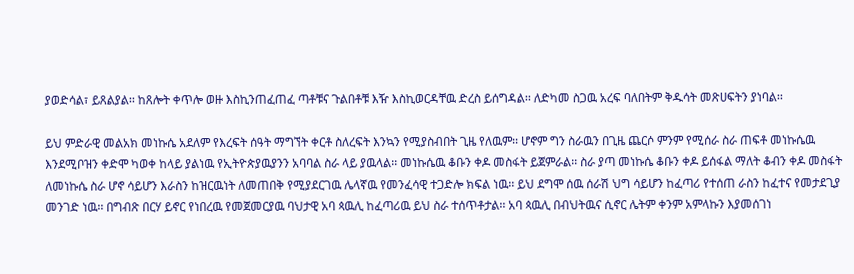ያወድሳል፣ ይጸልያል፡፡ ከጸሎት ቀጥሎ ወዙ እስኪንጠፈጠፈ ጣቶቹና ጉልበቶቹ እዥ እስኪወርዳቸዉ ድረስ ይሰግዳል፡፡ ለድካመ ስጋዉ አረፍ ባለበትም ቅዱሳት መጽሀፍትን ያነባል፡፡

ይህ ምድራዊ መልአክ መነኩሴ አደለም የእረፍት ሰዓት ማግኘት ቀርቶ ስለረፍት እንኳን የሚያስብበት ጊዜ የለዉም፡፡ ሆኖም ግን ስራዉን በጊዜ ጨርሶ ምንም የሚሰራ ስራ ጠፍቶ መነኩሴዉ እንደሚቦዝን ቀድሞ ካወቀ ከላይ ያልነዉ የኢትዮጵያዉያንን አባባል ስራ ላይ ያዉላል፡፡ መነኩሴዉ ቆቡን ቀዶ መስፋት ይጀምራል፡፡ ስራ ያጣ መነኩሴ ቆቡን ቀዶ ይሰፋል ማለት ቆብን ቀዶ መስፋት ለመነኩሴ ስራ ሆኖ ሳይሆን እራስን ከዝርዉነት ለመጠበቅ የሚያደርገዉ ሌላኛዉ የመንፈሳዊ ተጋድሎ ክፍል ነዉ፡፡ ይህ ደግሞ ሰዉ ሰራሽ ህግ ሳይሆን ከፈጣሪ የተሰጠ ራስን ከፈተና የመታደጊያ መንገድ ነዉ፡፡ በግብጽ በርሃ ይኖር የነበረዉ የመጀመርያዉ ባህታዊ አባ ጳዉሊ ከፈጣሪዉ ይህ ስራ ተሰጥቶታል፡፡ አባ ጳዉሊ በብህትዉና ሲኖር ሌትም ቀንም አምላኩን እያመሰገነ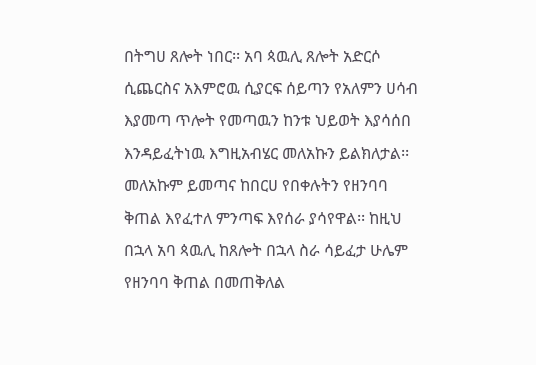በትግሀ ጸሎት ነበር፡፡ አባ ጳዉሊ ጸሎት አድርሶ ሲጨርስና አእምሮዉ ሲያርፍ ሰይጣን የአለምን ሀሳብ እያመጣ ጥሎት የመጣዉን ከንቱ ህይወት እያሳሰበ እንዳይፈትነዉ እግዚአብሄር መለአኩን ይልክለታል፡፡ መለአኩም ይመጣና ከበርሀ የበቀሉትን የዘንባባ ቅጠል እየፈተለ ምንጣፍ እየሰራ ያሳየዋል፡፡ ከዚህ በኋላ አባ ጳዉሊ ከጸሎት በኋላ ስራ ሳይፈታ ሁሌም የዘንባባ ቅጠል በመጠቅለል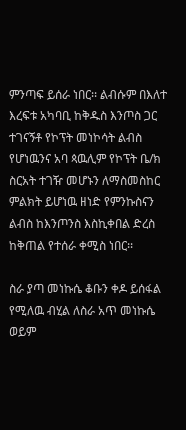ምንጣፍ ይሰራ ነበር፡፡ ልብሱም በእለተ እረፍቱ አካባቢ ከቅዱስ እንጦስ ጋር ተገናኝቶ የኮፕት መነኮሳት ልብስ የሆነዉንና አባ ጳዉሊም የኮፕት ቤ/ክ ስርአት ተገዥ መሆኑን ለማስመስከር  ምልክት ይሆነዉ ዘነድ የምንኩስናን ልብስ ከእንጦንስ እስኪቀበል ድረስ ከቅጠል የተሰራ ቀሚስ ነበር፡፡

ስራ ያጣ መነኩሴ ቆቡን ቀዶ ይሰፋል የሚለዉ ብሂል ለስራ አጥ መነኩሴ ወይም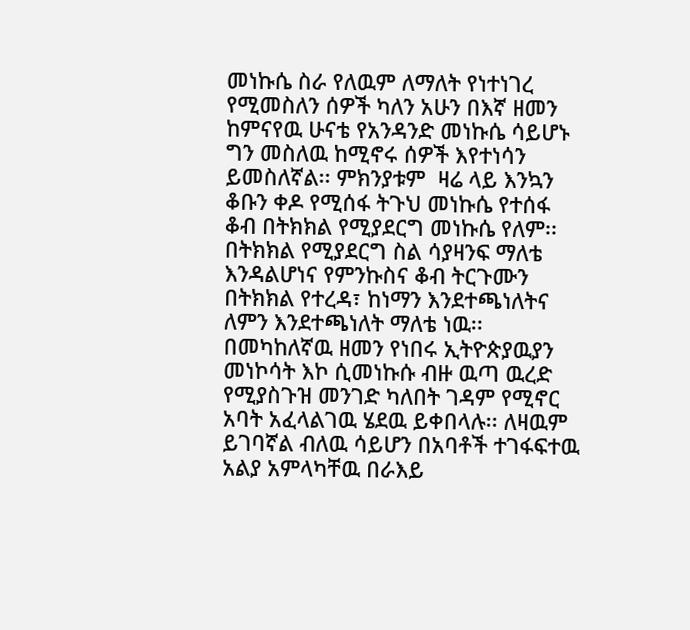መነኩሴ ስራ የለዉም ለማለት የነተነገረ የሚመስለን ሰዎች ካለን አሁን በእኛ ዘመን ከምናየዉ ሁናቴ የአንዳንድ መነኩሴ ሳይሆኑ ግን መስለዉ ከሚኖሩ ሰዎች እየተነሳን ይመስለኛል፡፡ ምክንያቱም  ዛሬ ላይ እንኳን ቆቡን ቀዶ የሚሰፋ ትጉህ መነኩሴ የተሰፋ ቆብ በትክክል የሚያደርግ መነኩሴ የለም፡፡ በትክክል የሚያደርግ ስል ሳያዛንፍ ማለቴ እንዳልሆነና የምንኩስና ቆብ ትርጉሙን በትክክል የተረዳ፣ ከነማን እንደተጫነለትና ለምን እንደተጫነለት ማለቴ ነዉ፡፡ በመካከለኛዉ ዘመን የነበሩ ኢትዮጵያዉያን መነኮሳት እኮ ሲመነኩሱ ብዙ ዉጣ ዉረድ የሚያስጉዝ መንገድ ካለበት ገዳም የሚኖር አባት አፈላልገዉ ሄደዉ ይቀበላሉ፡፡ ለዛዉም ይገባኛል ብለዉ ሳይሆን በአባቶች ተገፋፍተዉ አልያ አምላካቸዉ በራእይ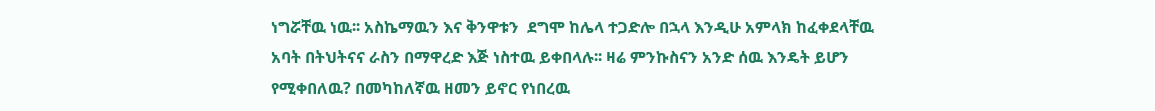ነግሯቸዉ ነዉ፡፡ አስኬማዉን እና ቅንዋቱን  ደግሞ ከሌላ ተጋድሎ በኋላ እንዲሁ አምላክ ከፈቀደላቸዉ አባት በትህትናና ራስን በማዋረድ እጅ ነስተዉ ይቀበላሉ፡፡ ዛሬ ምንኩስናን አንድ ሰዉ እንዴት ይሆን የሚቀበለዉ? በመካከለኛዉ ዘመን ይኖር የነበረዉ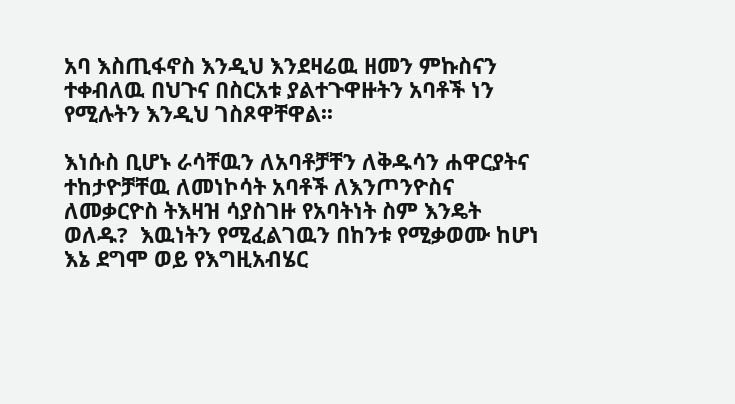አባ እስጢፋኖስ እንዲህ እንደዛሬዉ ዘመን ምኩስናን ተቀብለዉ በህጉና በስርአቱ ያልተጉዋዙትን አባቶች ነን የሚሉትን እንዲህ ገስጾዋቸዋል፡፡

እነሱስ ቢሆኑ ራሳቸዉን ለአባቶቻቸን ለቅዱሳን ሐዋርያትና ተከታዮቻቸዉ ለመነኮሳት አባቶች ለእንጦንዮስና ለመቃርዮስ ትእዛዝ ሳያስገዙ የአባትነት ስም እንዴት ወለዱ?  እዉነትን የሚፈልገዉን በከንቱ የሚቃወሙ ከሆነ እኔ ደግሞ ወይ የእግዚአብሄር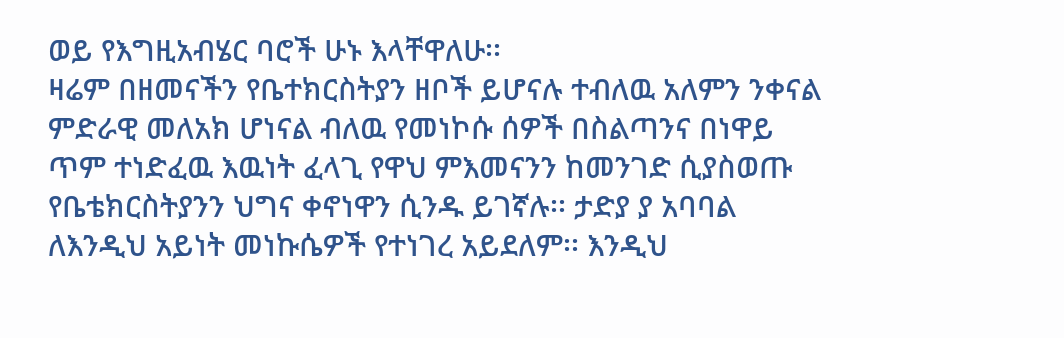ወይ የእግዚአብሄር ባሮች ሁኑ እላቸዋለሁ፡፡
ዛሬም በዘመናችን የቤተክርስትያን ዘቦች ይሆናሉ ተብለዉ አለምን ንቀናል ምድራዊ መለአክ ሆነናል ብለዉ የመነኮሱ ሰዎች በስልጣንና በነዋይ ጥም ተነድፈዉ እዉነት ፈላጊ የዋህ ምእመናንን ከመንገድ ሲያስወጡ የቤቴክርስትያንን ህግና ቀኖነዋን ሲንዱ ይገኛሉ፡፡ ታድያ ያ አባባል ለእንዲህ አይነት መነኩሴዎች የተነገረ አይደለም፡፡ እንዲህ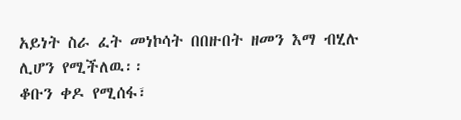አይነት ስራ ፈት መነኮሳት በበዙበት ዘመን እማ ብሂሉ ሊሆን የሚችለዉ፡፡
ቆቡን ቀዶ የሚሰፋ፣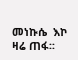መነኩሴ  እኮ ዛሬ ጠፋ፡፡